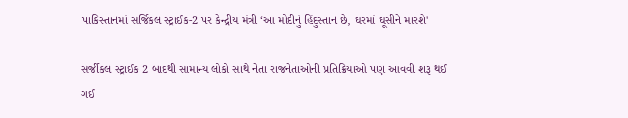પાકિસ્તાનમાં સર્જિકલ સ્ટ્રાઈક-2 પર કેન્દ્રીય મંત્રી ‘આ મોદીનું હિંદુસ્તાન છે, ઘરમાં ઘૂસીને મારશે'

સર્જીકલ સ્ટ્રાઈક 2 બાદથી સામાન્ય લોકો સાથે નેતા રાજનેતાઓની પ્રતિક્રિયાઓ પણ આવવી શરૂ થઈ ગઈ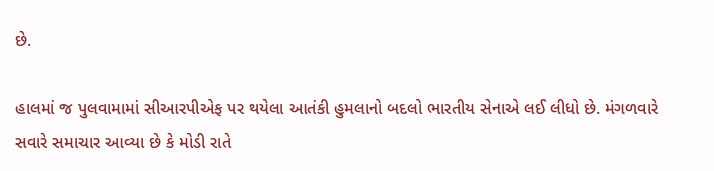છે.

હાલમાં જ પુલવામામાં સીઆરપીએફ પર થયેલા આતંકી હુમલાનો બદલો ભારતીય સેનાએ લઈ લીધો છે. મંગળવારે સવારે સમાચાર આવ્યા છે કે મોડી રાતે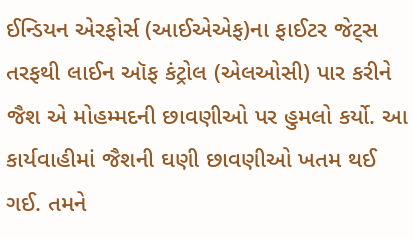ઈન્ડિયન એરફોર્સ (આઈએએફ)ના ફાઈટર જેટ્સ તરફથી લાઈન ઑફ કંટ્રોલ (એલઓસી) પાર કરીને જૈશ એ મોહમ્મદની છાવણીઓ પર હુમલો કર્યો. આ કાર્યવાહીમાં જૈશની ઘણી છાવણીઓ ખતમ થઈ ગઈ. તમને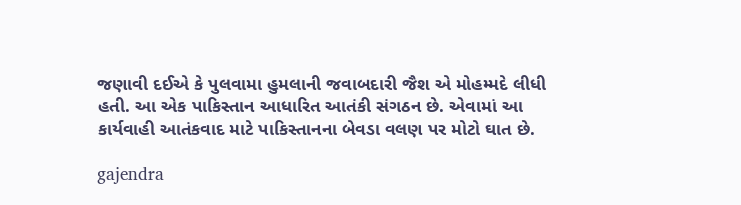જણાવી દઈએ કે પુલવામા હુમલાની જવાબદારી જૈશ એ મોહમ્મદે લીધી હતી. આ એક પાકિસ્તાન આધારિત આતંકી સંગઠન છે. એવામાં આ કાર્યવાહી આતંકવાદ માટે પાકિસ્તાનના બેવડા વલણ પર મોટો ઘાત છે.

gajendra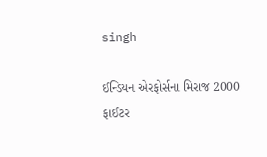singh

ઈન્ડિયન એરફોર્સના મિરાજ 2000 ફાઈટર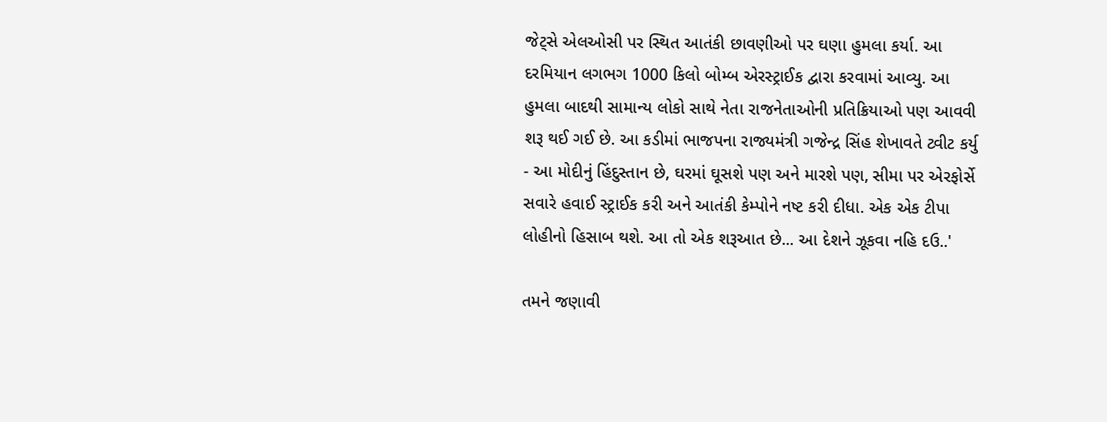જેટ્સે એલઓસી પર સ્થિત આતંકી છાવણીઓ પર ઘણા હુમલા કર્યા. આ દરમિયાન લગભગ 1000 કિલો બોમ્બ એરસ્ટ્રાઈક દ્વારા કરવામાં આવ્યુ. આ હુમલા બાદથી સામાન્ય લોકો સાથે નેતા રાજનેતાઓની પ્રતિક્રિયાઓ પણ આવવી શરૂ થઈ ગઈ છે. આ કડીમાં ભાજપના રાજ્યમંત્રી ગજેન્દ્ર સિંહ શેખાવતે ટ્વીટ કર્યુ - આ મોદીનું હિંદુસ્તાન છે, ઘરમાં ઘૂસશે પણ અને મારશે પણ, સીમા પર એરફોર્સે સવારે હવાઈ સ્ટ્રાઈક કરી અને આતંકી કેમ્પોને નષ્ટ કરી દીધા. એક એક ટીપા લોહીનો હિસાબ થશે. આ તો એક શરૂઆત છે... આ દેશને ઝૂકવા નહિ દઉ..'

તમને જણાવી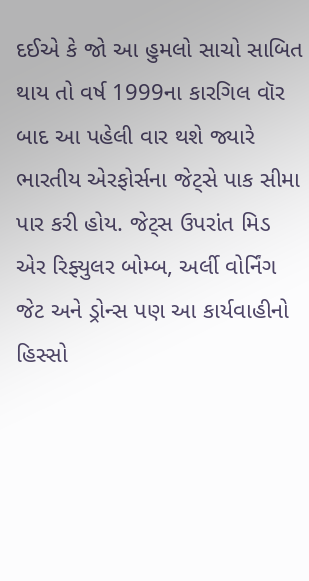દઈએ કે જો આ હુમલો સાચો સાબિત થાય તો વર્ષ 1999ના કારગિલ વૉર બાદ આ પહેલી વાર થશે જ્યારે ભારતીય એરફોર્સના જેટ્સે પાક સીમા પાર કરી હોય. જેટ્સ ઉપરાંત મિડ એર રિફ્યુલર બોમ્બ, અર્લી વોર્નિંગ જેટ અને ડ્રોન્સ પણ આ કાર્યવાહીનો હિસ્સો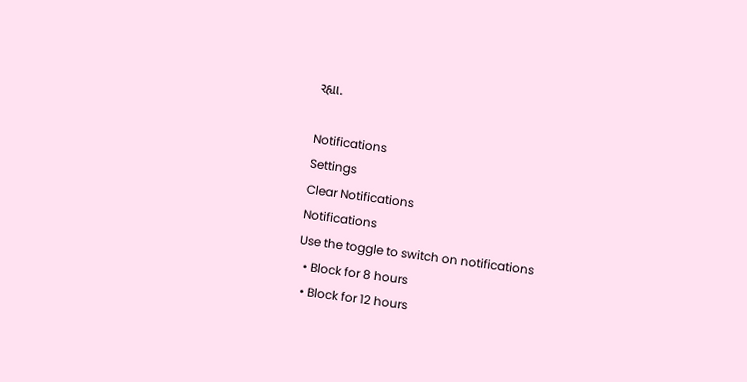રહ્યા.

Notifications
Settings
Clear Notifications
Notifications
Use the toggle to switch on notifications
  • Block for 8 hours
  • Block for 12 hours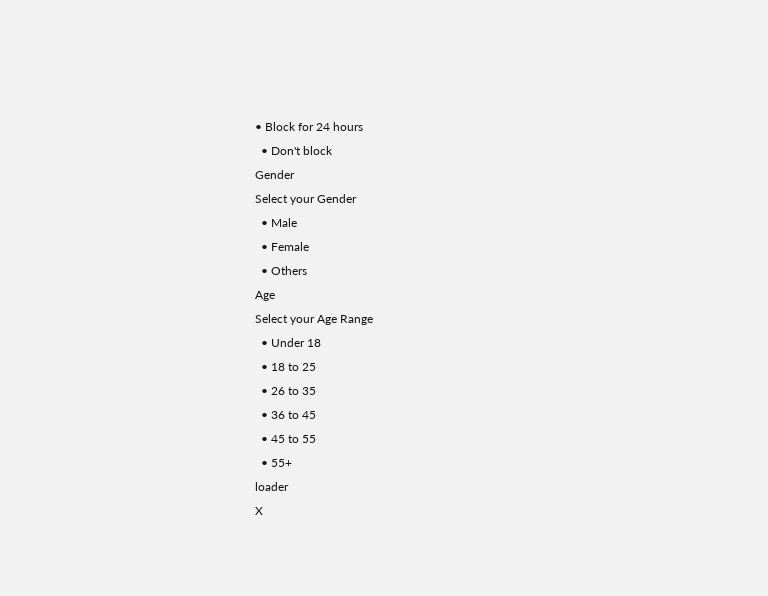• Block for 24 hours
  • Don't block
Gender
Select your Gender
  • Male
  • Female
  • Others
Age
Select your Age Range
  • Under 18
  • 18 to 25
  • 26 to 35
  • 36 to 45
  • 45 to 55
  • 55+
loader
X